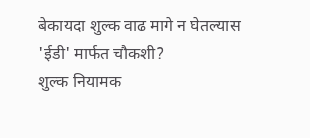बेकायदा शुल्क वाढ मागे न घेतल्यास 'ईडी' मार्फत चौकशी?
शुल्क नियामक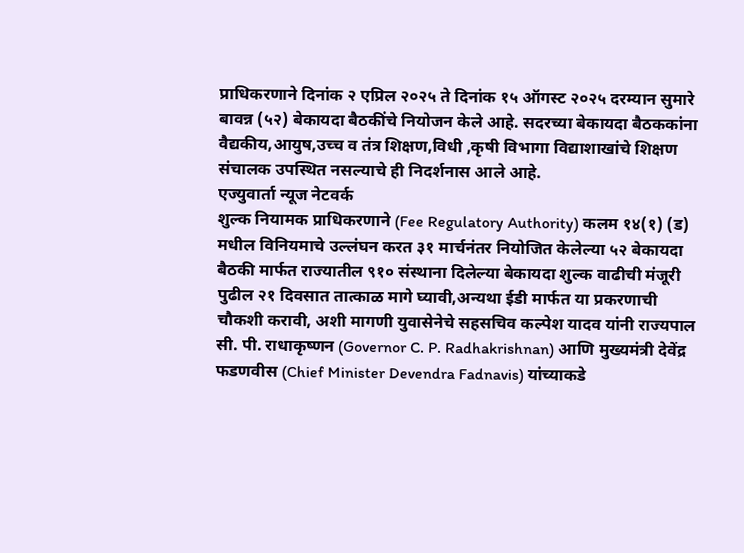प्राधिकरणाने दिनांक २ एप्रिल २०२५ ते दिनांक १५ ऑगस्ट २०२५ दरम्यान सुमारे बावन्न (५२) बेकायदा बैठकींचे नियोजन केले आहे. सदरच्या बेकायदा बैठककांना वैद्यकीय,आयुष,उच्च व तंत्र शिक्षण,विधी ,कृषी विभागा विद्याशाखांचे शिक्षण संचालक उपस्थित नसल्याचे ही निदर्शनास आले आहे.
एज्युवार्ता न्यूज नेटवर्क
शुल्क नियामक प्राधिकरणाने (Fee Regulatory Authority) कलम १४(१) (ड) मधील विनियमाचे उल्लंघन करत ३१ मार्चनंतर नियोजित केलेल्या ५२ बेकायदा बैठकी मार्फत राज्यातील ९१० संस्थाना दिलेल्या बेकायदा शुल्क वाढीची मंजूरी पुढील २१ दिवसात तात्काळ मागे घ्यावी,अन्यथा ईडी मार्फत या प्रकरणाची चौकशी करावी, अशी मागणी युवासेनेचे सहसचिव कल्पेश यादव यांनी राज्यपाल सी. पी. राधाकृष्णन (Governor C. P. Radhakrishnan) आणि मुख्यमंत्री देवेंद्र फडणवीस (Chief Minister Devendra Fadnavis) यांच्याकडे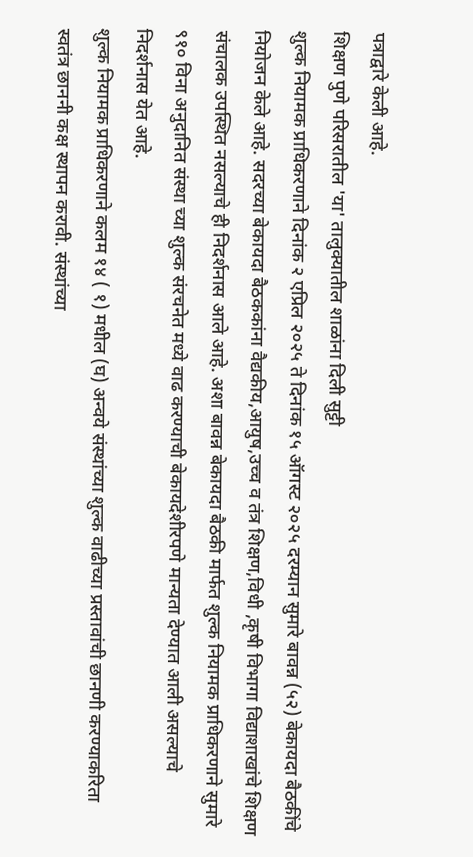पत्राद्वारे केली आहे.
शिक्षण पुणे परिसरातील 'या' तालुक्यातील शाळांना दिली सुट्टी
शुल्क नियामक प्राधिकरणाने दिनांक २ एप्रिल २०२५ ते दिनांक १५ ऑगस्ट २०२५ दरम्यान सुमारे बावन्न (५२) बेकायदा बैठकींचे नियोजन केले आहे. सदरच्या बेकायदा बैठककांना वैद्यकीय,आयुष,उच्च व तंत्र शिक्षण,विधी ,कृषी विभागा विद्याशाखांचे शिक्षण संचालक उपस्थित नसल्याचे ही निदर्शनास आले आहे. अशा बावन्न बेकायदा बैठकी मार्फत शुल्क नियामक प्राधिकरणाने सुमारे ९१० विना अनुदानित संस्था च्या शुल्क संरचनेत मध्ये वाढ करण्याची बेकायदेशीरपणे मान्यता देण्यात आली असल्याचे निदर्शनास येत आहे.
शुल्क नियामक प्राधिकरणाने कलम १४ ( १) मधील (घ) अन्वये संस्थांच्या शुल्क वाढीच्या प्रस्तावांची छानणी करण्याकरिता स्वतंत्र छाननी कक्ष स्थापन करावी. संस्थांच्या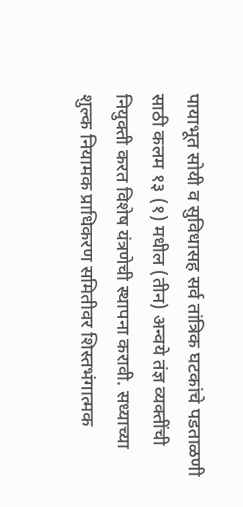पायाभूत सोयी व सुविधासह सर्व तांत्रिक घटकांचे पडताळणी साठी कलम १३ (१) मधील (तीन) अन्वये तंज्ञ व्यक्तींची नियुक्ती करत विशेष यंत्रणेची स्थापना करावी. सध्याच्या शुल्क नियामक प्राधिकरण समितीवर शिस्तभंगात्मक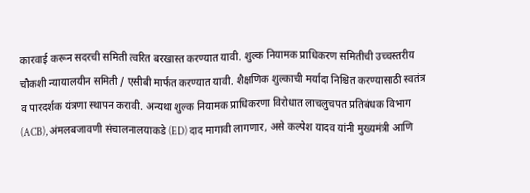कारवाई करून सदरची समिती त्वरित बरखास्त करण्यात यावी. शुल्क नियामक प्राधिकरण समितीची उच्चस्तरीय चौकशी न्यायालयीन समिती / एसीबी मार्फत करण्यात यावी. शैक्षणिक शुल्काची मर्यादा निश्चित करण्यासाठी स्वतंत्र व पारदर्शक यंत्रणा स्थापन करावी. अन्यथा शुल्क नियामक प्राधिकरणा विरोधात लाचलुचपत प्रतिबंधक विभाग (ACB), अंमलबजावणी संचालनालयाकडे (ED) दाद मागावी लागणार, असे कल्पेश यादव यांनी मुख्यमंत्री आणि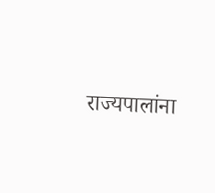राज्यपालांना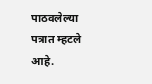पाठवलेल्या पत्रात म्हटले आहे.